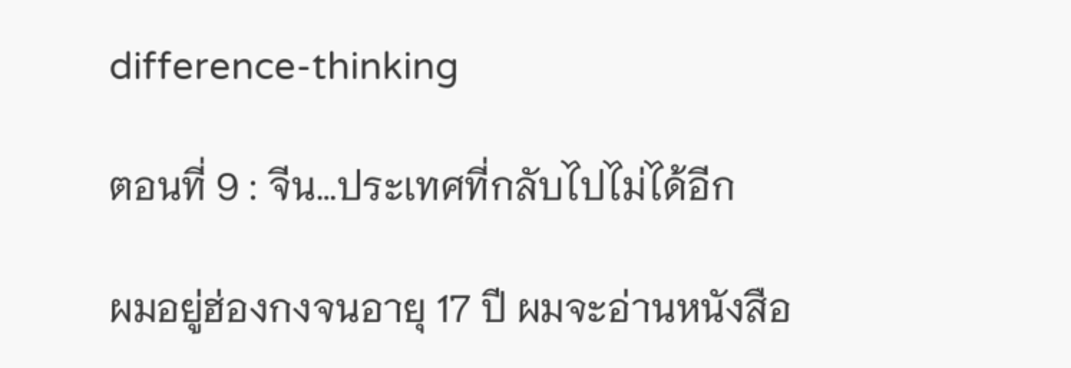difference-thinking

ตอนที่ 9 : จีน…ประเทศที่กลับไปไม่ได้อีก

ผมอยู่ฮ่องกงจนอายุ 17 ปี ผมจะอ่านหนังสือ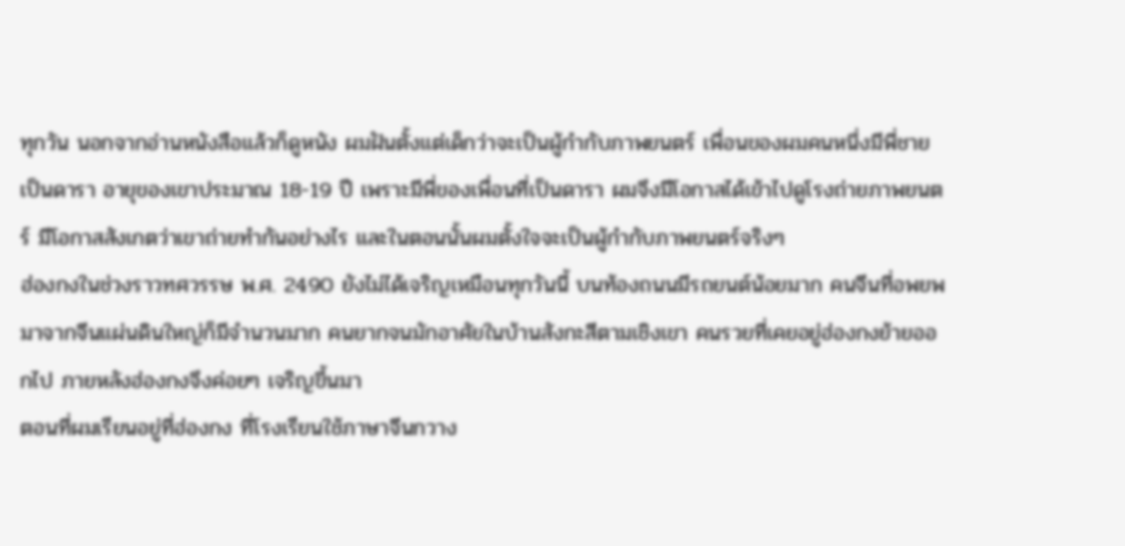ทุกวัน นอกจากอ่านหนังสือแล้วก็ดูหนัง ผมฝันตั้งแต่เด็กว่าจะเป็นผู้กำกับภาพยนตร์ เพื่อนของผมคนหนึ่งมีพี่ชายเป็นดารา อายุของเขาประมาณ 18-19 ปี เพราะมีพี่ของเพื่อนที่เป็นดารา ผมจึงมีโอกาสได้เข้าไปดูโรงถ่ายภาพยนตร์ มีโอกาสสังเกตว่าเขาถ่ายทำกันอย่างไร และในตอนนั้นผมตั้งใจจะเป็นผู้กำกับภาพยนตร์จริงๆ
ฮ่องกงในช่วงราวทศวรรษ พ.ศ. 2490 ยังไม่ได้เจริญเหมือนทุกวันนี้ บนท้องถนนมีรถยนต์น้อยมาก คนจีนที่อพยพมาจากจีนแผ่นดินใหญ่ก็มีจำนวนมาก คนยากจนมักอาศัยในบ้านสังกะสีตามเชิงเขา คนรวยที่เคยอยู่ฮ่องกงย้ายออกไป ภายหลังฮ่องกงจึงค่อยๆ เจริญขึ้นมา
ตอนที่ผมเรียนอยู่ที่ฮ่องกง ที่โรงเรียนใช้ภาษาจีนกวาง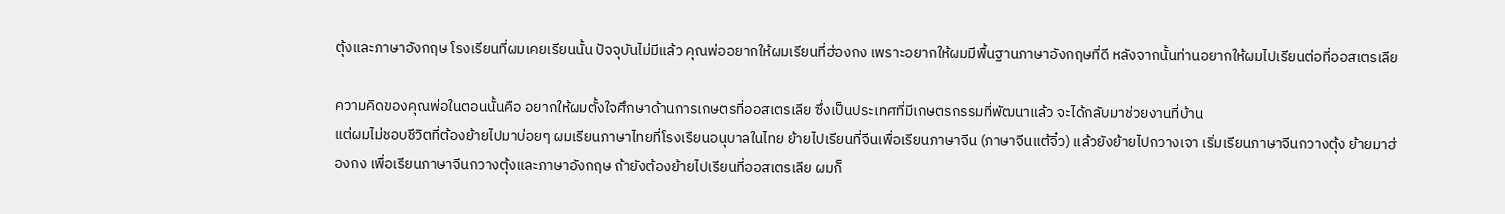ตุ้งและภาษาอังกฤษ โรงเรียนที่ผมเคยเรียนนั้น ปัจจุบันไม่มีแล้ว คุณพ่ออยากให้ผมเรียนที่ฮ่องกง เพราะอยากให้ผมมีพื้นฐานภาษาอังกฤษที่ดี หลังจากนั้นท่านอยากให้ผมไปเรียนต่อที่ออสเตรเลีย

ความคิดของคุณพ่อในตอนนั้นคือ อยากให้ผมตั้งใจศึกษาด้านการเกษตรที่ออสเตรเลีย ซึ่งเป็นประเทศที่มีเกษตรกรรมที่พัฒนาแล้ว จะได้กลับมาช่วยงานที่บ้าน
แต่ผมไม่ชอบชีวิตที่ต้องย้ายไปมาบ่อยๆ ผมเรียนภาษาไทยที่โรงเรียนอนุบาลในไทย ย้ายไปเรียนที่จีนเพื่อเรียนภาษาจีน (ภาษาจีนแต้จิ๋ว) แล้วยังย้ายไปกวางเจา เริ่มเรียนภาษาจีนกวางตุ้ง ย้ายมาฮ่องกง เพื่อเรียนภาษาจีนกวางตุ้งและภาษาอังกฤษ ถ้ายังต้องย้ายไปเรียนที่ออสเตรเลีย ผมก็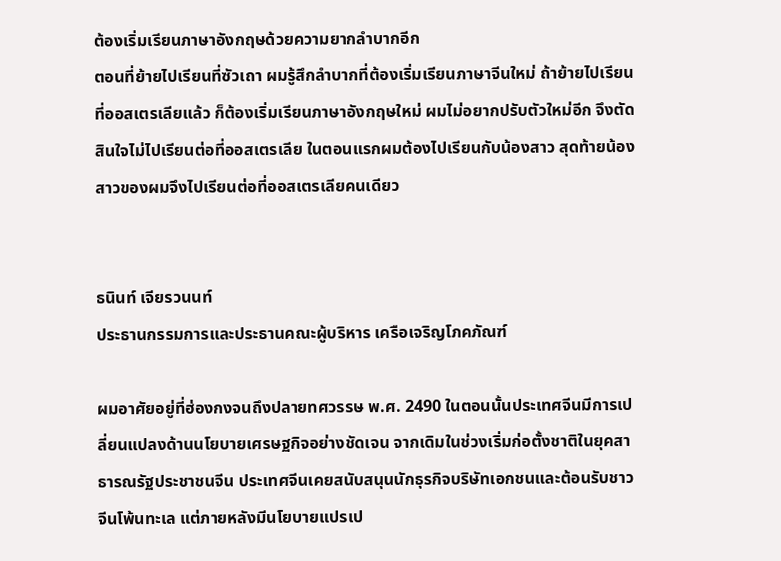ต้องเริ่มเรียนภาษาอังกฤษด้วยความยากลำบากอีก
ตอนที่ย้ายไปเรียนที่ซัวเถา ผมรู้สึกลำบากที่ต้องเริ่มเรียนภาษาจีนใหม่ ถ้าย้ายไปเรียนที่ออสเตรเลียแล้ว ก็ต้องเริ่มเรียนภาษาอังกฤษใหม่ ผมไม่อยากปรับตัวใหม่อีก จึงตัดสินใจไม่ไปเรียนต่อที่ออสเตรเลีย ในตอนแรกผมต้องไปเรียนกับน้องสาว สุดท้ายน้องสาวของผมจึงไปเรียนต่อที่ออสเตรเลียคนเดียว


ธนินท์ เจียรวนนท์
ประธานกรรมการและประธานคณะผู้บริหาร เครือเจริญโภคภัณฑ์

ผมอาศัยอยู่ที่ฮ่องกงจนถึงปลายทศวรรษ พ.ศ. 2490 ในตอนนั้นประเทศจีนมีการเปลี่ยนแปลงด้านนโยบายเศรษฐกิจอย่างชัดเจน จากเดิมในช่วงเริ่มก่อตั้งชาติในยุคสาธารณรัฐประชาชนจีน ประเทศจีนเคยสนับสนุนนักธุรกิจบริษัทเอกชนและต้อนรับชาวจีนโพ้นทะเล แต่ภายหลังมีนโยบายแปรเป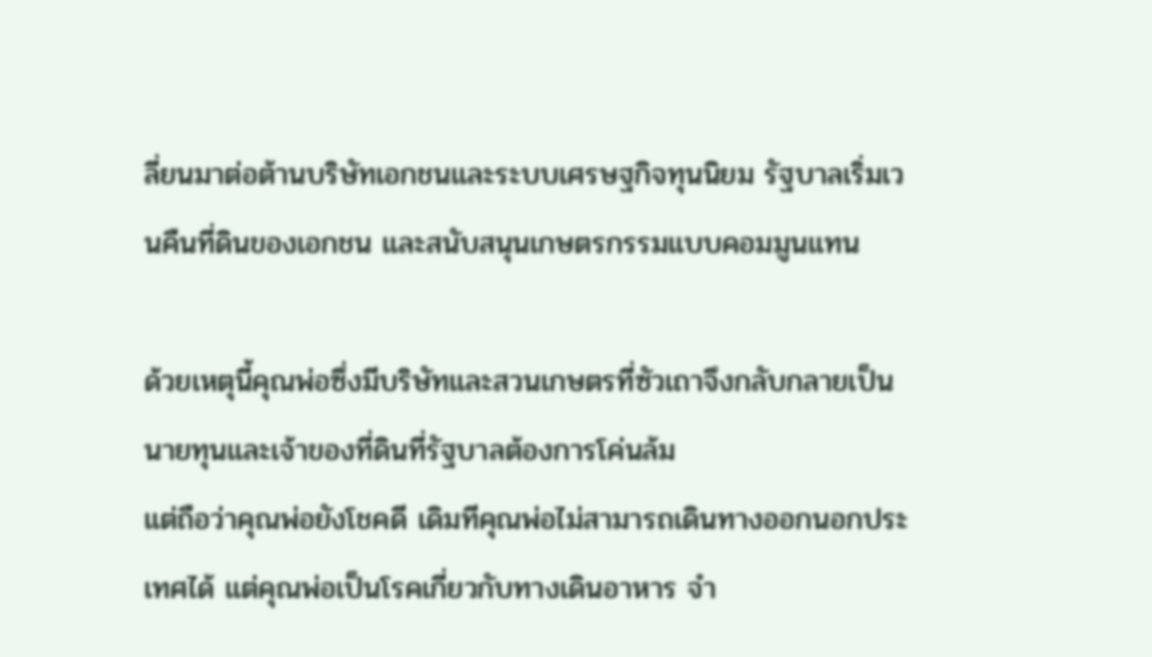ลี่ยนมาต่อต้านบริษัทเอกชนและระบบเศรษฐกิจทุนนิยม รัฐบาลเริ่มเวนคืนที่ดินของเอกชน และสนับสนุนเกษตรกรรมแบบคอมมูนแทน

ด้วยเหตุนี้คุณพ่อซึ่งมีบริษัทและสวนเกษตรที่ซัวเถาจึงกลับกลายเป็นนายทุนและเจ้าของที่ดินที่รัฐบาลต้องการโค่นล้ม
แต่ถือว่าคุณพ่อยังโชคดี เดิมทีคุณพ่อไม่สามารถเดินทางออกนอกประเทศได้ แต่คุณพ่อเป็นโรคเกี่ยวกับทางเดินอาหาร จำ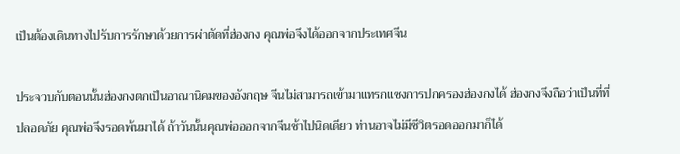เป็นต้องเดินทางไปรับการรักษาด้วยการผ่าตัดที่ฮ่องกง คุณพ่อจึงได้ออกจากประเทศจีน

ประจวบกับตอนนั้นฮ่องกงตกเป็นอาณานิคมของอังกฤษ จีนไม่สามารถเข้ามาแทรกแซงการปกครองฮ่องกงได้ ฮ่องกงจึงถือว่าเป็นที่ที่ปลอดภัย คุณพ่อจึงรอดพ้นมาได้ ถ้าวันนั้นคุณพ่อออกจากจีนช้าไปนิดเดียว ท่านอาจไม่มีชีวิตรอดออกมาก็ได้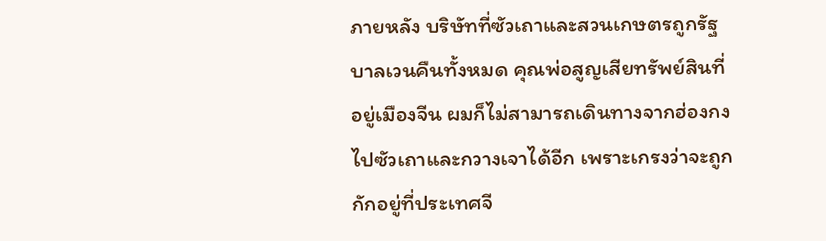ภายหลัง บริษัทที่ซัวเถาและสวนเกษตรถูกรัฐบาลเวนคืนทั้งหมด คุณพ่อสูญเสียทรัพย์สินที่อยู่เมืองจีน ผมก็ไม่สามารถเดินทางจากฮ่องกงไปซัวเถาและกวางเจาได้อีก เพราะเกรงว่าจะถูกกักอยู่ที่ประเทศจี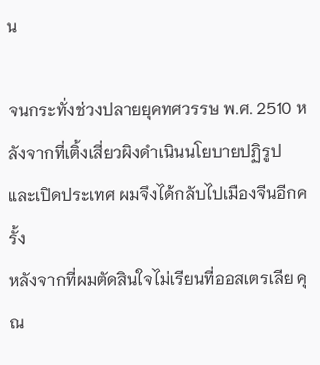น

จนกระทั่งช่วงปลายยุคทศวรรษ พ.ศ. 2510 หลังจากที่เติ้งเสี่ยวผิงดำเนินนโยบายปฏิรูปและเปิดประเทศ ผมจึงได้กลับไปเมืองจีนอีกครั้ง
หลังจากที่ผมตัดสินใจไม่เรียนที่ออสเตรเลีย คุณ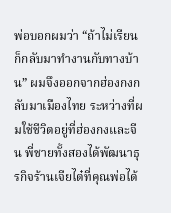พ่อบอกผมว่า “ถ้าไม่เรียน ก็กลับมาทำงานกับทางบ้าน” ผมจึงออกจากฮ่องกงกลับมาเมืองไทย ระหว่างที่ผมใช้ชีวิตอยู่ที่ฮ่องกงและจีน พี่ชายทั้งสองได้พัฒนาธุรกิจร้านเจียไต๋ที่คุณพ่อได้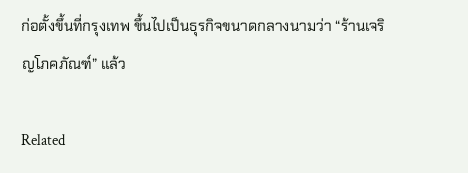ก่อตั้งขึ้นที่กรุงเทพ ขึ้นไปเป็นธุรกิจขนาดกลางนามว่า “ร้านเจริญโภคภัณฑ์” แล้ว

Related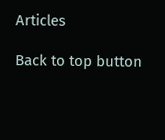Articles

Back to top button